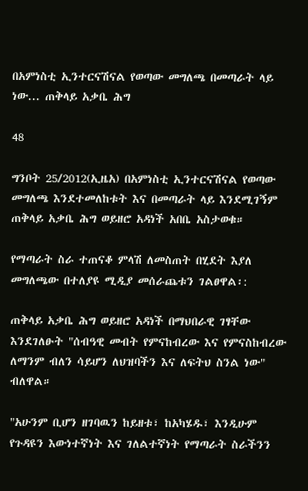በአምነስቲ ኢንተርናሽናል የወጣው መግለጫ በመጣራት ላይ ነው... ጠቅላይ አቃቤ ሕግ

48

ግንቦት 25/2012(ኢዜአ) በአምነስቲ ኢንተርናሽናል የወጣው መግለጫ እንደተመለከቱት እና በመጣራት ላይ እንደሚገኝም ጠቅላይ አቃቤ ሕግ ወይዘሮ አዳነች አበቤ አስታወቁ።

የማጣራት ስራ ተጠናቆ ምላሽ ለመስጠት በሂደት እያለ መግለጫው በተለያዩ ሚዲያ መሰራጨቱን ገልፀዋል፡:

ጠቅላይ አቃቤ ሕግ ወይዘሮ አዳነች በማህበራዊ ገፃቸው እንደገለፁት "ሰብዓዊ መብት የምናከብረው እና የምናስከብረው ለማንም ብለን ሳይሆን ለህዝባችን እና ለፍትህ ስንል ነው" ብለዋል።

"አሁንም ቢሆን ዘገባዉን ከይዘቱ፣ ከአካሄዱ፣ እንዲሁም የጉዳዩን እውነተኛነት እና ገለልተኛነት የማጣራት ስራችንን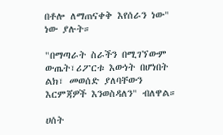በቶሎ ለማጠናቀቅ እየሰራን ነው" ነው ያሉት።

"በማጣራት ስራችን በሚገኘውም ውጤት፣ሪፖርቱ እውነት በሆነበት ልክ፣ መወሰድ ያለባቸውን እርምጃዎች እንወስዳለን" ብለዋል።

ሀሰት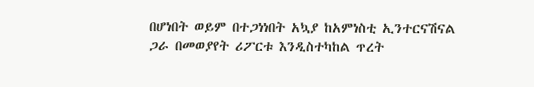በሆነበት ወይም በተጋነነበት አኳያ ከአምነስቲ ኢንተርናሽናል ጋራ በመወያየት ሪፖርቱ እንዲስተካከል ጥረት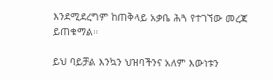እንደሚደረግም ከጠቅላይ አቃቤ ሕጓ የተገኘው መረጃ ይጠቁማል።

ይህ ባይቻል እንኳን ህዝባችንና አለም እውነቱን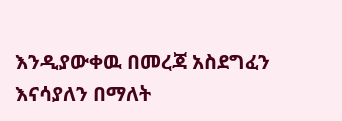እንዲያውቀዉ በመረጃ አስደግፈን እናሳያለን በማለት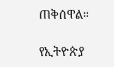ጠቅሰዋል።

የኢትዮጵያ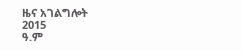ዜና አገልግሎት
2015
ዓ.ም